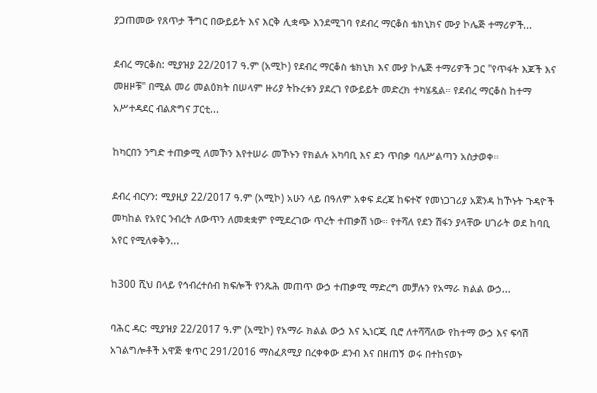ያጋጠመው የጸጥታ ችግር በውይይት እና እርቅ ሊቋጭ እንደሚገባ የደብረ ማርቆስ ቴክኒክና ሙያ ኮሌጅ ተማሪዎች...

ደብረ ማርቆስ: ሚያዝያ 22/2017 ዓ.ም (አሚኮ) የደብረ ማርቆስ ቴክኒክ እና ሙያ ኮሌጅ ተማሪዎች ጋር "የጥፋት እጆች እና መዘዞቹ" በሚል መሪ መልዕክት በሠላም ዙሪያ ትኩረቱን ያደረገ የውይይት መድረክ ተካሄዷል። የደብረ ማርቆስ ከተማ አሥተዳደር ብልጽግና ፓርቲ...

ከካርበን ንግድ ተጠቃሚ ለመኾን እየተሠራ መኾኑን የክልሉ አካባቢ እና ደን ጥበቃ ባለሥልጣን አስታወቀ።

ደብረ ብርሃን: ሚያዚያ 22/2017 ዓ.ም (አሚኮ) አሁን ላይ በዓለም አቀፍ ደረጃ ከፍተኛ የመነጋገሪያ አጀንዳ ከኾኑት ጉዳዮች መካከል የአየር ንብረት ለውጥን ለመቋቋም የሚደረገው ጥረት ተጠቃሽ ነው። የተሻለ የደን ሽፋን ያላቸው ሀገራት ወደ ከባቢ አየር የሚለቀቅን...

ከ300 ሺህ በላይ የኅብረተሰብ ክፍሎች የንጹሕ መጠጥ ውኃ ተጠቃሚ ማድረግ መቻሉን የአማራ ክልል ውኃ...

ባሕር ዳር: ሚያዝያ 22/2017 ዓ.ም (አሚኮ) የአማራ ክልል ውኃ እና ኢነርጂ ቢሮ ለተሻሻለው የከተማ ውኃ እና ፍሳሽ አገልግሎቶች አዋጅ ቁጥር 291/2016 ማስፈጸሚያ በረቀቀው ደንብ እና በዘጠኝ ወሩ በተከናወኑ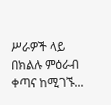ሥራዎች ላይ በክልሉ ምዕራብ ቀጣና ከሚገኙ...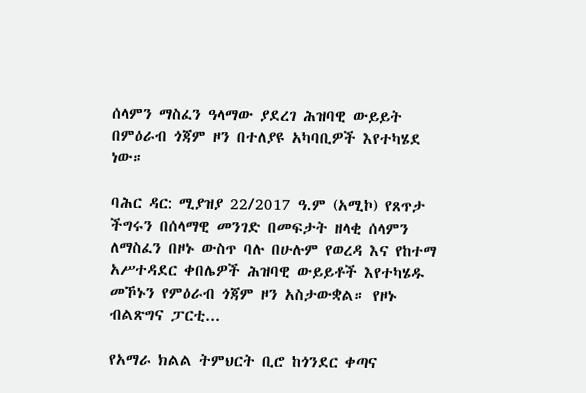ሰላምን ማስፈን ዓላማው ያደረገ ሕዝባዊ ውይይት በምዕራብ ጎጃም ዞን በተለያዩ አካባቢዎች እየተካሄደ ነው።

ባሕር ዳር: ሚያዝያ 22/2017 ዓ.ም (አሚኮ) የጸጥታ ችግሩን በሰላማዊ መንገድ በመፍታት ዘላቂ ሰላምን ለማስፈን በዞኑ ውስጥ ባሉ በሁሉም የወረዳ እና የከተማ አሥተዳደር ቀበሌዎች ሕዝባዊ ውይይቶች እየተካሄዱ መኾኑን የምዕራብ ጎጃም ዞን አስታውቋል። የዞኑ ብልጽግና ፓርቲ...

የአማራ ክልል ትምህርት ቢሮ ከጎንደር ቀጣና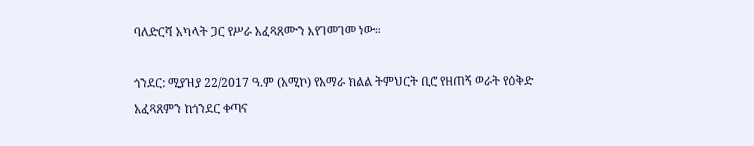ባለድርሻ አካላት ጋር የሥራ አፈጻጸሙን እየገመገመ ነው።

ጎንደር: ሚያዝያ 22/2017 ዓ.ም (አሚኮ) የአማራ ክልል ትምህርት ቢሮ የዘጠኝ ወራት የዕቅድ አፈጻጸምን ከጎንደር ቀጣና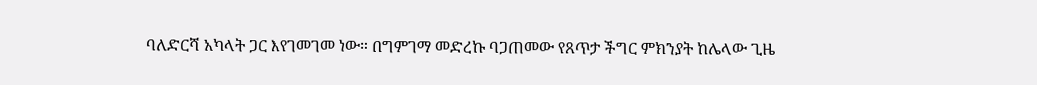ባለድርሻ አካላት ጋር እየገመገመ ነው። በግምገማ መድረኩ ባጋጠመው የጸጥታ ችግር ምክንያት ከሌላው ጊዜ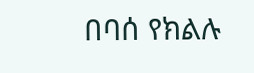በባሰ የክልሉ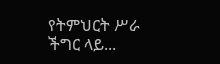የትምህርት ሥራ ችግር ላይ...